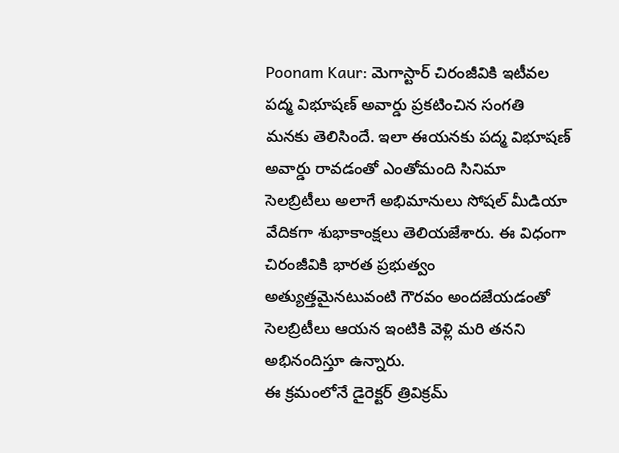Poonam Kaur: మెగాస్టార్ చిరంజీవికి ఇటీవల పద్మ విభూషణ్ అవార్డు ప్రకటించిన సంగతి మనకు తెలిసిందే. ఇలా ఈయనకు పద్మ విభూషణ్ అవార్డు రావడంతో ఎంతోమంది సినిమా సెలబ్రిటీలు అలాగే అభిమానులు సోషల్ మీడియా వేదికగా శుభాకాంక్షలు తెలియజేశారు. ఈ విధంగా చిరంజీవికి భారత ప్రభుత్వం అత్యుత్తమైనటువంటి గౌరవం అందజేయడంతో సెలబ్రిటీలు ఆయన ఇంటికి వెళ్లి మరి తనని అభినందిస్తూ ఉన్నారు.
ఈ క్రమంలోనే డైరెక్టర్ త్రివిక్రమ్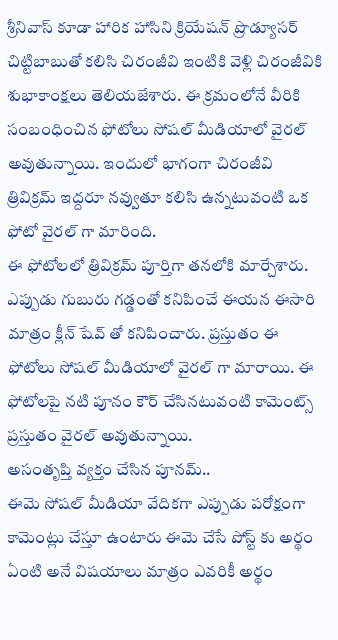శ్రీనివాస్ కూడా హారిక హాసిని క్రియేషన్ ప్రొడ్యూసర్ చిట్టిబాబుతో కలిసి చిరంజీవి ఇంటికి వెళ్లి చిరంజీవికి శుభాకాంక్షలు తెలియజేశారు. ఈ క్రమంలోనే వీరికి సంబంధించిన ఫోటోలు సోషల్ మీడియాలో వైరల్ అవుతున్నాయి. ఇందులో భాగంగా చిరంజీవి త్రివిక్రమ్ ఇద్దరూ నవ్వుతూ కలిసి ఉన్నటువంటి ఒక ఫోటో వైరల్ గా మారింది.
ఈ ఫోటోలలో త్రివిక్రమ్ పూర్తిగా తనలోకి మార్చేశారు. ఎప్పుడు గుబురు గడ్డంతో కనిపించే ఈయన ఈసారి మాత్రం క్లీన్ షేవ్ తో కనిపించారు. ప్రస్తుతం ఈ ఫోటోలు సోషల్ మీడియాలో వైరల్ గా మారాయి. ఈ ఫోటోలపై నటి పూనం కౌర్ చేసినటువంటి కామెంట్స్ ప్రస్తుతం వైరల్ అవుతున్నాయి.
అసంతృప్తి వ్యక్తం చేసిన పూనమ్..
ఈమె సోషల్ మీడియా వేదికగా ఎప్పుడు పరోక్షంగా కామెంట్లు చేస్తూ ఉంటారు ఈమె చేసే పోస్ట్ కు అర్థం ఏంటి అనే విషయాలు మాత్రం ఎవరికీ అర్థం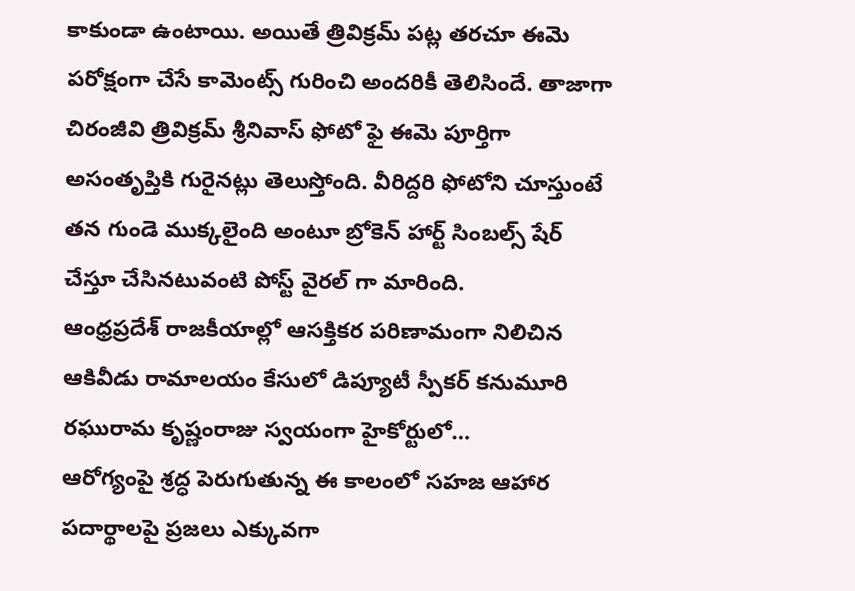కాకుండా ఉంటాయి. అయితే త్రివిక్రమ్ పట్ల తరచూ ఈమె పరోక్షంగా చేసే కామెంట్స్ గురించి అందరికీ తెలిసిందే. తాజాగా చిరంజీవి త్రివిక్రమ్ శ్రీనివాస్ ఫోటో ఫై ఈమె పూర్తిగా అసంతృప్తికి గురైనట్లు తెలుస్తోంది. వీరిద్దరి ఫోటోని చూస్తుంటే తన గుండె ముక్కలైంది అంటూ బ్రోకెన్ హార్ట్ సింబల్స్ షేర్ చేస్తూ చేసినటువంటి పోస్ట్ వైరల్ గా మారింది.
ఆంధ్రప్రదేశ్ రాజకీయాల్లో ఆసక్తికర పరిణామంగా నిలిచిన ఆకివీడు రామాలయం కేసులో డిప్యూటీ స్పీకర్ కనుమూరి రఘురామ కృష్ణంరాజు స్వయంగా హైకోర్టులో…
ఆరోగ్యంపై శ్రద్ధ పెరుగుతున్న ఈ కాలంలో సహజ ఆహార పదార్థాలపై ప్రజలు ఎక్కువగా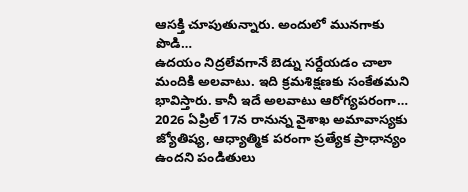ఆసక్తి చూపుతున్నారు. అందులో మునగాకు పొడి…
ఉదయం నిద్రలేవగానే బెడ్ను సర్దేయడం చాలా మందికి అలవాటు. ఇది క్రమశిక్షణకు సంకేతమని భావిస్తారు. కానీ ఇదే అలవాటు ఆరోగ్యపరంగా…
2026 ఏప్రిల్ 17న రానున్న వైశాఖ అమావాస్యకు జ్యోతిష్య, ఆధ్యాత్మిక పరంగా ప్రత్యేక ప్రాధాన్యం ఉందని పండితులు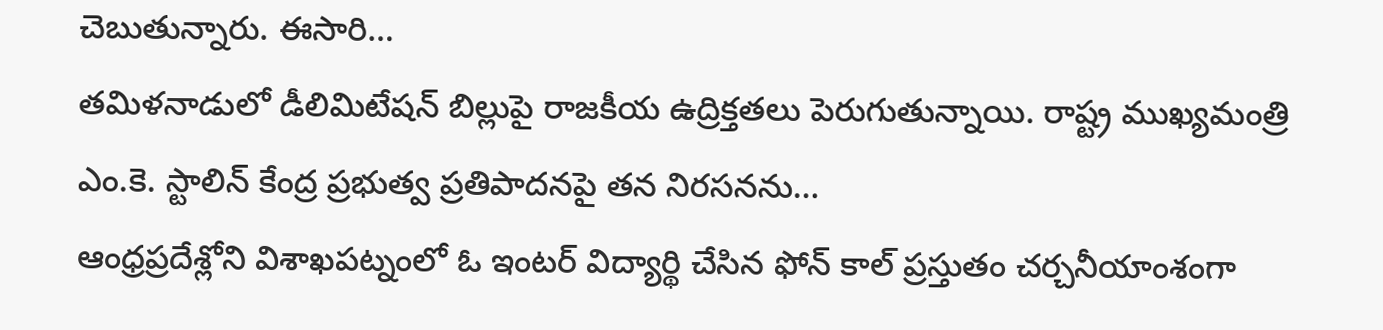చెబుతున్నారు. ఈసారి…
తమిళనాడులో డీలిమిటేషన్ బిల్లుపై రాజకీయ ఉద్రిక్తతలు పెరుగుతున్నాయి. రాష్ట్ర ముఖ్యమంత్రి ఎం.కె. స్టాలిన్ కేంద్ర ప్రభుత్వ ప్రతిపాదనపై తన నిరసనను…
ఆంధ్రప్రదేశ్లోని విశాఖపట్నంలో ఓ ఇంటర్ విద్యార్థి చేసిన ఫోన్ కాల్ ప్రస్తుతం చర్చనీయాంశంగా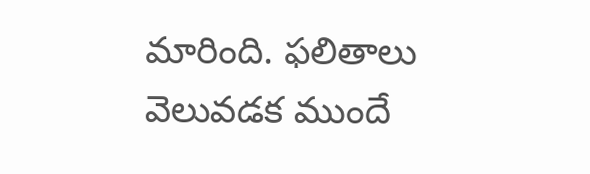మారింది. ఫలితాలు వెలువడక ముందే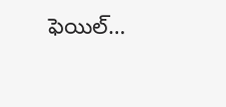ఫెయిల్…